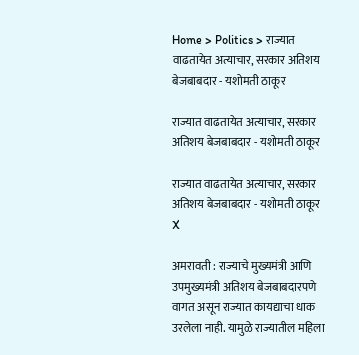Home > Politics > राज्यात वाढतायेत अत्याचार, सरकार अतिशय बेजबाबदार - यशोमती ठाकूर

राज्यात वाढतायेत अत्याचार, सरकार अतिशय बेजबाबदार - यशोमती ठाकूर

राज्यात वाढतायेत अत्याचार, सरकार अतिशय बेजबाबदार - यशोमती ठाकूर
X

अमरावती : राज्याचे मुख्यमंत्री आणि उपमुख्यमंत्री अतिशय बेजबाबदारपणे वागत असून राज्यात कायद्याचा धाक उरलेला नाही. यामुळे राज्यातील महिला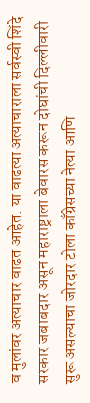व मुलांवर अत्याचार वाढत आहेत. या वाढत्या अत्याचाराला सर्वस्वी शिंदे सरकार जबाबदार असून महाराष्ट्राला बेवारस करून दोघांची दिल्लीवारी सुरू असल्याचा जोरदार टोला काँग्रेसच्या नेत्या आणि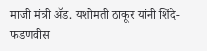माजी मंत्री ॲड. यशोमती ठाकूर यांनी शिंदे-फडणवीस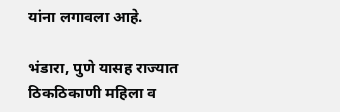यांना लगावला आहे.

भंडारा, पुणे यासह राज्यात ठिकठिकाणी महिला व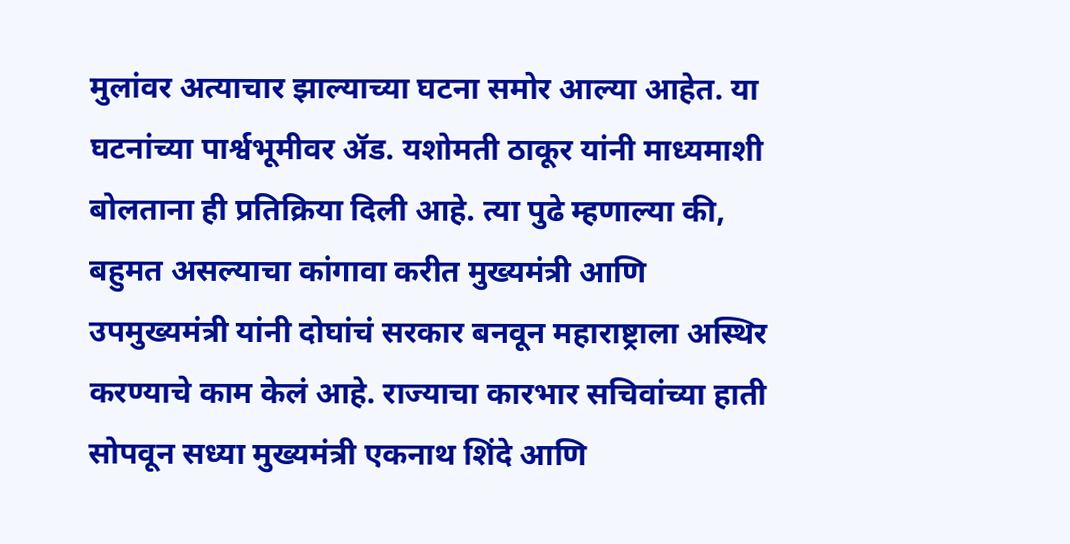मुलांवर अत्याचार झाल्याच्या घटना समोर आल्या आहेत. या घटनांच्या पार्श्वभूमीवर ॲड. यशोमती ठाकूर यांनी माध्यमाशी बोलताना ही प्रतिक्रिया दिली आहे. त्या पुढे म्हणाल्या की, बहुमत असल्याचा कांगावा करीत मुख्यमंत्री आणि उपमुख्यमंत्री यांनी दोघांचं सरकार बनवून महाराष्ट्राला अस्थिर करण्याचे काम केलं आहे. राज्याचा कारभार सचिवांच्या हाती सोपवून सध्या मुख्यमंत्री एकनाथ शिंदे आणि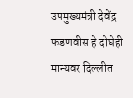उपमुख्यमंत्री देवेंद्र फडणवीस हे दोघेही मान्यवर दिल्लीत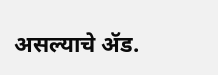असल्याचे ॲड.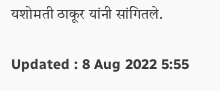यशोमती ठाकूर यांनी सांगितले.

Updated : 8 Aug 2022 5:55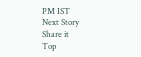PM IST
Next Story
Share it
Top